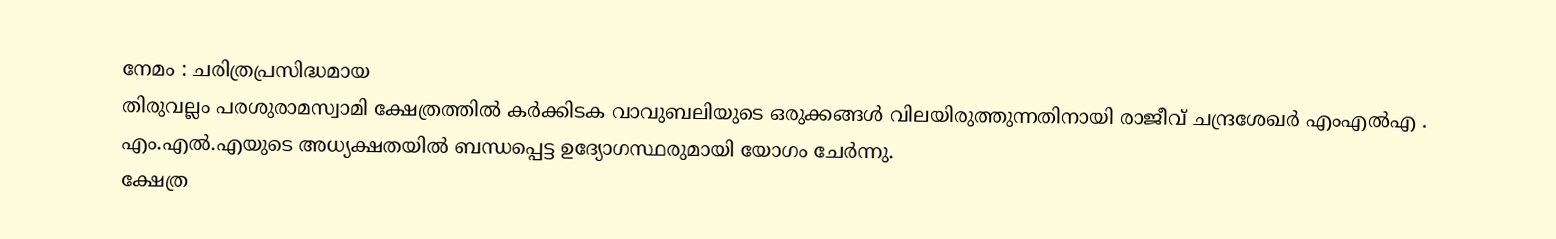നേമം : ചരിത്രപ്രസിദ്ധമായ
തിരുവല്ലം പരശുരാമസ്വാമി ക്ഷേത്രത്തിൽ കർക്കിടക വാവുബലിയുടെ ഒരുക്കങ്ങൾ വിലയിരുത്തുന്നതിനായി രാജീവ് ചന്ദ്രശേഖർ എംഎൽഎ .
എം.എൽ.എയുടെ അധ്യക്ഷതയിൽ ബന്ധപ്പെട്ട ഉദ്യോഗസ്ഥരുമായി യോഗം ചേർന്നു.
ക്ഷേത്ര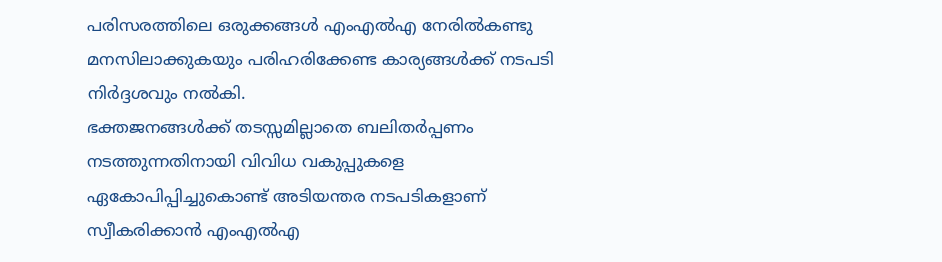പരിസരത്തിലെ ഒരുക്കങ്ങൾ എംഎൽഎ നേരിൽകണ്ടു മനസിലാക്കുകയും പരിഹരിക്കേണ്ട കാര്യങ്ങൾക്ക് നടപടി നിർദ്ദശവും നൽകി.
ഭക്തജനങ്ങൾക്ക് തടസ്സമില്ലാതെ ബലിതർപ്പണം നടത്തുന്നതിനായി വിവിധ വകുപ്പുകളെ ഏകോപിപ്പിച്ചുകൊണ്ട് അടിയന്തര നടപടികളാണ് സ്വീകരിക്കാൻ എംഎൽഎ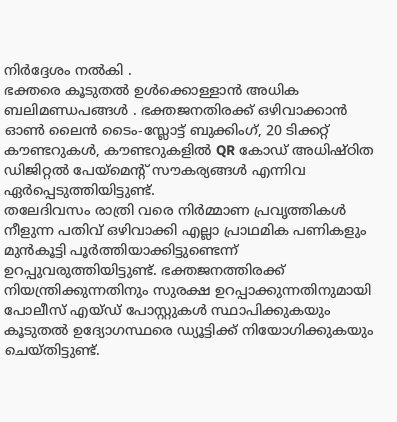നിർദ്ദേശം നൽകി .
ഭക്തരെ കൂടുതൽ ഉൾക്കൊള്ളാൻ അധിക ബലിമണ്ഡപങ്ങൾ . ഭക്തജനതിരക്ക് ഒഴിവാക്കാൻ ഓൺ ലൈൻ ടൈം-സ്ലോട്ട് ബുക്കിംഗ്, 20 ടിക്കറ്റ് കൗണ്ടറുകൾ, കൗണ്ടറുകളിൽ QR കോഡ് അധിഷ്ഠിത ഡിജിറ്റൽ പേയ്മെന്റ് സൗകര്യങ്ങൾ എന്നിവ ഏർപ്പെടുത്തിയിട്ടുണ്ട്.
തലേദിവസം രാത്രി വരെ നിർമ്മാണ പ്രവൃത്തികൾ നീളുന്ന പതിവ് ഒഴിവാക്കി എല്ലാ പ്രാഥമിക പണികളും മുൻകൂട്ടി പൂർത്തിയാക്കിട്ടുണ്ടെന്ന് ഉറപ്പുവരുത്തിയിട്ടുണ്ട്. ഭക്തജനത്തിരക്ക് നിയന്ത്രിക്കുന്നതിനും സുരക്ഷ ഉറപ്പാക്കുന്നതിനുമായി പോലീസ് എയ്ഡ് പോസ്റ്റുകൾ സ്ഥാപിക്കുകയും കൂടുതൽ ഉദ്യോഗസ്ഥരെ ഡ്യൂട്ടിക്ക് നിയോഗിക്കുകയും ചെയ്തിട്ടുണ്ട്.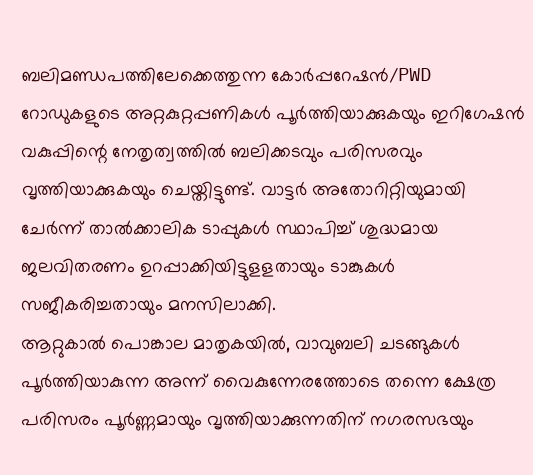ബലിമണ്ഡപത്തിലേക്കെത്തുന്ന കോർപ്പറേഷൻ/PWD റോഡുകളുടെ അറ്റകുറ്റപ്പണികൾ പൂർത്തിയാക്കുകയും ഇറിഗേഷൻ വകുപ്പിന്റെ നേതൃത്വത്തിൽ ബലിക്കടവും പരിസരവും വൃത്തിയാക്കുകയും ചെയ്തിട്ടുണ്ട്. വാട്ടർ അതോറിറ്റിയുമായി ചേർന്ന് താൽക്കാലിക ടാപ്പുകൾ സ്ഥാപിച്ച് ശുദ്ധമായ ജലവിതരണം ഉറപ്പാക്കിയിട്ടുളളതായും ടാങ്കുകൾ സജീകരിച്ചതായും മനസിലാക്കി.
ആറ്റുകാൽ പൊങ്കാല മാതൃകയിൽ, വാവുബലി ചടങ്ങുകൾ പൂർത്തിയാകുന്ന അന്ന് വൈകുന്നേരത്തോടെ തന്നെ ക്ഷേത്ര പരിസരം പൂർണ്ണമായും വൃത്തിയാക്കുന്നതിന് നഗരസഭയും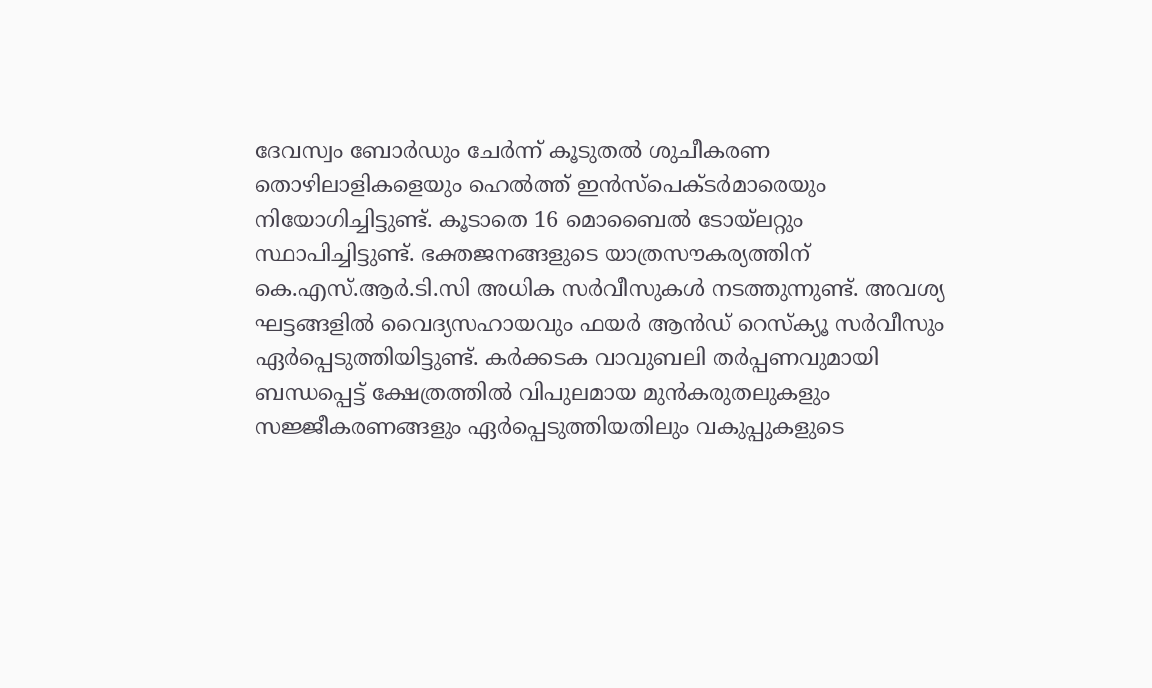ദേവസ്വം ബോർഡും ചേർന്ന് കൂടുതൽ ശുചീകരണ തൊഴിലാളികളെയും ഹെൽത്ത് ഇൻസ്പെക്ടർമാരെയും നിയോഗിച്ചിട്ടുണ്ട്. കൂടാതെ 16 മൊബൈൽ ടോയ്ലറ്റും സ്ഥാപിച്ചിട്ടുണ്ട്. ഭക്തജനങ്ങളുടെ യാത്രസൗകര്യത്തിന് കെ.എസ്.ആർ.ടി.സി അധിക സർവീസുകൾ നടത്തുന്നുണ്ട്. അവശ്യ ഘട്ടങ്ങളിൽ വൈദ്യസഹായവും ഫയർ ആൻഡ് റെസ്ക്യൂ സർവീസും ഏർപ്പെടുത്തിയിട്ടുണ്ട്. കർക്കടക വാവുബലി തർപ്പണവുമായി ബന്ധപ്പെട്ട് ക്ഷേത്രത്തിൽ വിപുലമായ മുൻകരുതലുകളും സജ്ജീകരണങ്ങളും ഏർപ്പെടുത്തിയതിലും വകുപ്പുകളുടെ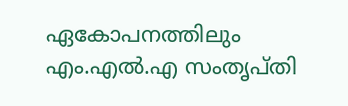ഏകോപനത്തിലും എം.എൽ.എ സംതൃപ്തി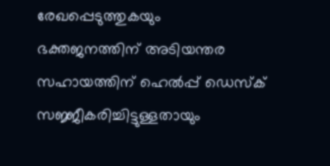രേഖപ്പെടുത്തുകയും
ഭക്തജനത്തിന് അടിയന്തര സഹായത്തിന് ഹെൽപ്പ് ഡെസ്ക് സജ്ജീകരിച്ചിട്ടുള്ളതായും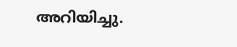അറിയിച്ചു.